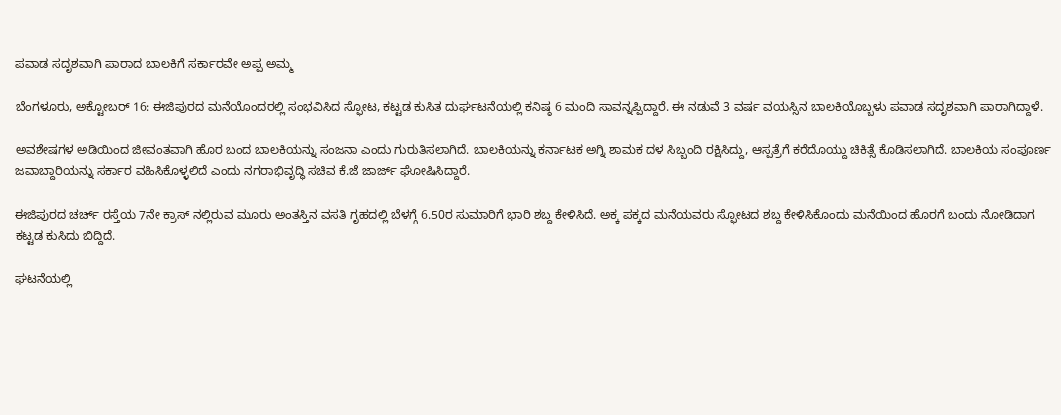ಪವಾಡ ಸದೃಶವಾಗಿ ಪಾರಾದ ಬಾಲಕಿಗೆ ಸರ್ಕಾರವೇ ಅಪ್ಪ ಅಮ್ಮ

ಬೆಂಗಳೂರು, ಅಕ್ಟೋಬರ್ 16: ಈಜಿಪುರದ ಮನೆಯೊಂದರಲ್ಲಿ ಸಂಭವಿಸಿದ ಸ್ಫೋಟ, ಕಟ್ಟಡ ಕುಸಿತ ದುರ್ಘಟನೆಯಲ್ಲಿ ಕನಿಷ್ಠ 6 ಮಂದಿ ಸಾವನ್ನಪ್ಪಿದ್ದಾರೆ. ಈ ನಡುವೆ 3 ವರ್ಷ ವಯಸ್ಸಿನ ಬಾಲಕಿಯೊಬ್ಬಳು ಪವಾಡ ಸದೃಶವಾಗಿ ಪಾರಾಗಿದ್ದಾಳೆ.

ಅವಶೇಷಗಳ ಅಡಿಯಿಂದ ಜೀವಂತವಾಗಿ ಹೊರ ಬಂದ ಬಾಲಕಿಯನ್ನು ಸಂಜನಾ ಎಂದು ಗುರುತಿಸಲಾಗಿದೆ. ಬಾಲಕಿಯನ್ನು ಕರ್ನಾಟಕ ಅಗ್ನಿ ಶಾಮಕ ದಳ ಸಿಬ್ಬಂದಿ ರಕ್ಷಿಸಿದ್ದು, ಆಸ್ಪತ್ರೆಗೆ ಕರೆದೊಯ್ದು ಚಿಕಿತ್ಸೆ ಕೊಡಿಸಲಾಗಿದೆ. ಬಾಲಕಿಯ ಸಂಪೂರ್ಣ ಜವಾಬ್ದಾರಿಯನ್ನು ಸರ್ಕಾರ ವಹಿಸಿಕೊಳ್ಳಲಿದೆ ಎಂದು ನಗರಾಭಿವೃದ್ಧಿ ಸಚಿವ ಕೆ.ಜೆ ಜಾರ್ಜ್ ಘೋಷಿಸಿದ್ದಾರೆ.

ಈಜಿಪುರದ ಚರ್ಚ್ ರಸ್ತೆಯ 7ನೇ ಕ್ರಾಸ್ ನಲ್ಲಿರುವ ಮೂರು ಅಂತಸ್ತಿನ ವಸತಿ ಗೃಹದಲ್ಲಿ ಬೆಳಗ್ಗೆ 6.50ರ ಸುಮಾರಿಗೆ ಭಾರಿ ಶಬ್ದ ಕೇಳಿಸಿದೆ. ಅಕ್ಕ ಪಕ್ಕದ ಮನೆಯವರು ಸ್ಫೋಟದ ಶಬ್ದ ಕೇಳಿಸಿಕೊಂದು ಮನೆಯಿಂದ ಹೊರಗೆ ಬಂದು ನೋಡಿದಾಗ ಕಟ್ಟಡ ಕುಸಿದು ಬಿದ್ದಿದೆ.

ಘಟನೆಯಲ್ಲಿ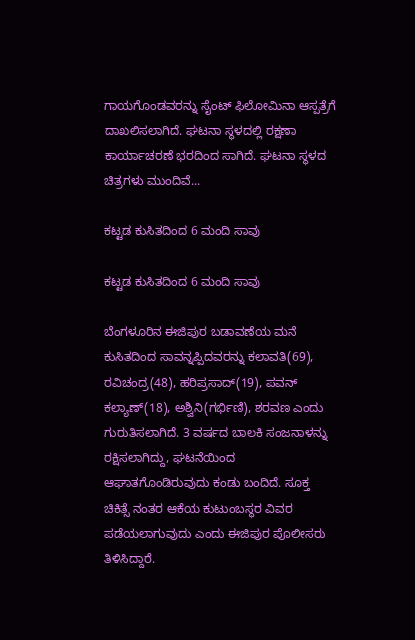ಗಾಯಗೊಂಡವರನ್ನು ಸೈಂಟ್ ಫಿಲೋಮಿನಾ ಆಸ್ಪತ್ರೆಗೆ ದಾಖಲಿಸಲಾಗಿದೆ. ಘಟನಾ ಸ್ಥಳದಲ್ಲಿ ರಕ್ಷಣಾ ಕಾರ್ಯಾಚರಣೆ ಭರದಿಂದ ಸಾಗಿದೆ. ಘಟನಾ ಸ್ಥಳದ ಚಿತ್ರಗಳು ಮುಂದಿವೆ...

ಕಟ್ಟಡ ಕುಸಿತದಿಂದ 6 ಮಂದಿ ಸಾವು

ಕಟ್ಟಡ ಕುಸಿತದಿಂದ 6 ಮಂದಿ ಸಾವು

ಬೆಂಗಳೂರಿನ ಈಜಿಪುರ ಬಡಾವಣೆಯ ಮನೆ ಕುಸಿತದಿಂದ ಸಾವನ್ನಪ್ಪಿದವರನ್ನು ಕಲಾವತಿ(69), ರವಿಚಂದ್ರ(48), ಹರಿಪ್ರಸಾದ್(19), ಪವನ್ ಕಲ್ಯಾಣ್(18), ಅಶ್ವಿನಿ(ಗರ್ಭಿಣಿ), ಶರವಣ ಎಂದು ಗುರುತಿಸಲಾಗಿದೆ. 3 ವರ್ಷದ ಬಾಲಕಿ ಸಂಜನಾಳನ್ನು ರಕ್ಷಿಸಲಾಗಿದ್ದು, ಘಟನೆಯಿಂದ ಆಘಾತಗೊಂಡಿರುವುದು ಕಂಡು ಬಂದಿದೆ. ಸೂಕ್ತ ಚಿಕಿತ್ಸೆ ನಂತರ ಆಕೆಯ ಕುಟುಂಬಸ್ಥರ ವಿವರ ಪಡೆಯಲಾಗುವುದು ಎಂದು ಈಜಿಪುರ ಪೊಲೀಸರು ತಿಳಿಸಿದ್ದಾರೆ.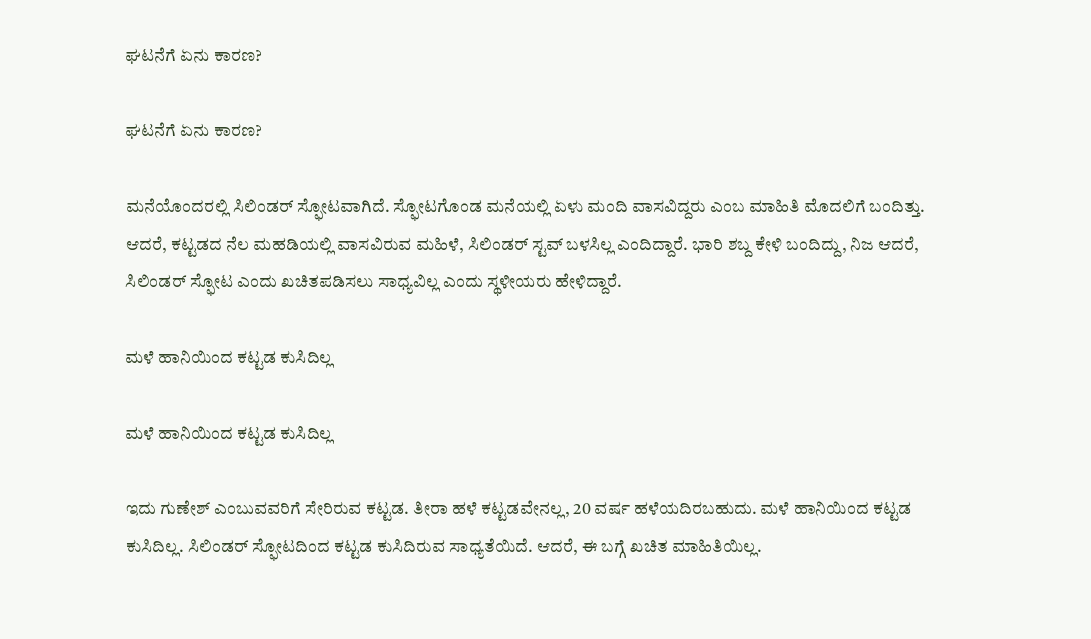ಘಟನೆಗೆ ಏನು ಕಾರಣ?

ಘಟನೆಗೆ ಏನು ಕಾರಣ?

ಮನೆಯೊಂದರಲ್ಲಿ ಸಿಲಿಂಡರ್ ಸ್ಫೋಟವಾಗಿದೆ. ಸ್ಫೋಟಗೊಂಡ ಮನೆಯಲ್ಲಿ ಏಳು ಮಂದಿ ವಾಸವಿದ್ದರು ಎಂಬ ಮಾಹಿತಿ ಮೊದಲಿಗೆ ಬಂದಿತ್ತು. ಆದರೆ, ಕಟ್ಟಡದ ನೆಲ ಮಹಡಿಯಲ್ಲಿ ವಾಸವಿರುವ ಮಹಿಳೆ, ಸಿಲಿಂಡರ್ ಸ್ಟವ್ ಬಳಸಿಲ್ಲ ಎಂದಿದ್ದಾರೆ. ಭಾರಿ ಶಬ್ದ ಕೇಳಿ ಬಂದಿದ್ದು, ನಿಜ ಆದರೆ, ಸಿಲಿಂಡರ್ ಸ್ಫೋಟ ಎಂದು ಖಚಿತಪಡಿಸಲು ಸಾಧ್ಯವಿಲ್ಲ ಎಂದು ಸ್ಥಳೀಯರು ಹೇಳಿದ್ದಾರೆ.

ಮಳೆ ಹಾನಿಯಿಂದ ಕಟ್ಟಡ ಕುಸಿದಿಲ್ಲ

ಮಳೆ ಹಾನಿಯಿಂದ ಕಟ್ಟಡ ಕುಸಿದಿಲ್ಲ

ಇದು ಗುಣೇಶ್ ಎಂಬುವವರಿಗೆ ಸೇರಿರುವ ಕಟ್ಟಡ. ತೀರಾ ಹಳೆ ಕಟ್ಟಡವೇನಲ್ಲ, 20 ವರ್ಷ ಹಳೆಯದಿರಬಹುದು. ಮಳೆ ಹಾನಿಯಿಂದ ಕಟ್ಟಡ ಕುಸಿದಿಲ್ಲ. ಸಿಲಿಂಡರ್ ಸ್ಫೋಟದಿಂದ ಕಟ್ಟಡ ಕುಸಿದಿರುವ ಸಾಧ್ಯತೆಯಿದೆ. ಆದರೆ, ಈ ಬಗ್ಗೆ ಖಚಿತ ಮಾಹಿತಿಯಿಲ್ಲ.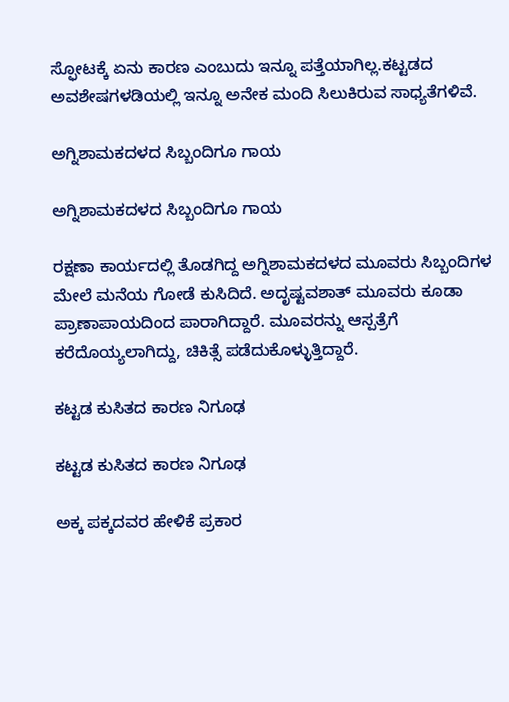ಸ್ಫೋಟಕ್ಕೆ ಏನು ಕಾರಣ ಎಂಬುದು ಇನ್ನೂ ಪತ್ತೆಯಾಗಿಲ್ಲ.ಕಟ್ಟಡದ ಅವಶೇಷಗಳಡಿಯಲ್ಲಿ ಇನ್ನೂ ಅನೇಕ ಮಂದಿ ಸಿಲುಕಿರುವ ಸಾಧ್ಯತೆಗಳಿವೆ.

ಅಗ್ನಿಶಾಮಕದಳದ ಸಿಬ್ಬಂದಿಗೂ ಗಾಯ

ಅಗ್ನಿಶಾಮಕದಳದ ಸಿಬ್ಬಂದಿಗೂ ಗಾಯ

ರಕ್ಷಣಾ ಕಾರ್ಯದಲ್ಲಿ ತೊಡಗಿದ್ದ ಅಗ್ನಿಶಾಮಕದಳದ ಮೂವರು ಸಿಬ್ಬಂದಿಗಳ ಮೇಲೆ ಮನೆಯ ಗೋಡೆ ಕುಸಿದಿದೆ. ಅದೃಷ್ಟವಶಾತ್ ಮೂವರು ಕೂಡಾ ಪ್ರಾಣಾಪಾಯದಿಂದ ಪಾರಾಗಿದ್ದಾರೆ. ಮೂವರನ್ನು ಆಸ್ಪತ್ರೆಗೆ ಕರೆದೊಯ್ಯಲಾಗಿದ್ದು, ಚಿಕಿತ್ಸೆ ಪಡೆದುಕೊಳ್ಳುತ್ತಿದ್ದಾರೆ.

ಕಟ್ಟಡ ಕುಸಿತದ ಕಾರಣ ನಿಗೂಢ

ಕಟ್ಟಡ ಕುಸಿತದ ಕಾರಣ ನಿಗೂಢ

ಅಕ್ಕ ಪಕ್ಕದವರ ಹೇಳಿಕೆ ಪ್ರಕಾರ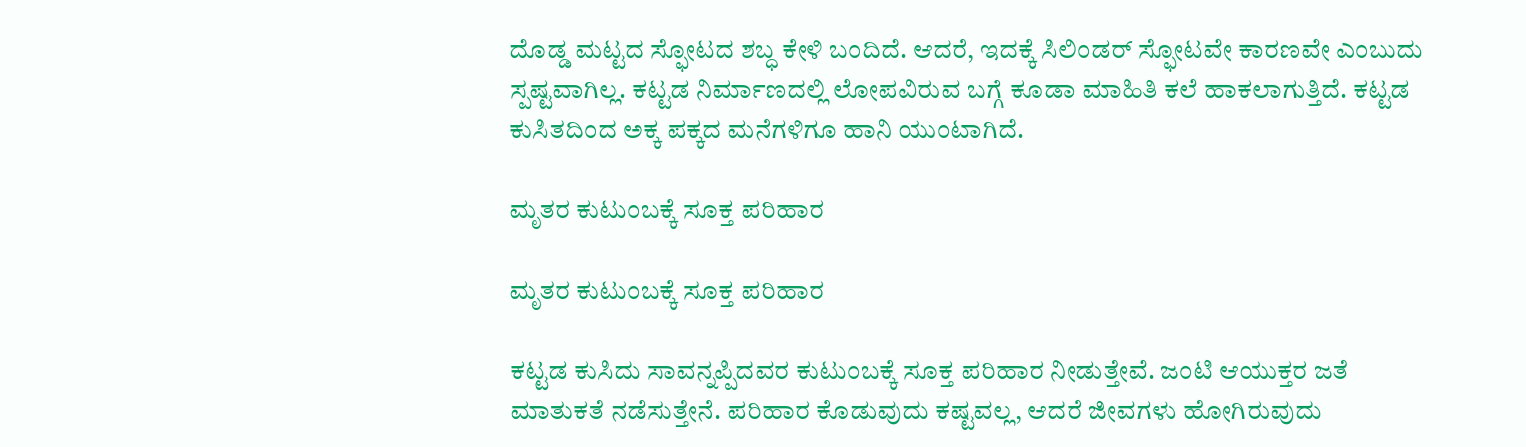ದೊಡ್ಡ ಮಟ್ಟದ ಸ್ಫೋಟದ ಶಬ್ಧ ಕೇಳಿ ಬಂದಿದೆ. ಆದರೆ, ಇದಕ್ಕೆ ಸಿಲಿಂಡರ್ ಸ್ಫೋಟವೇ ಕಾರಣವೇ ಎಂಬುದು ಸ್ಪಷ್ಟವಾಗಿಲ್ಲ. ಕಟ್ಟಡ ನಿರ್ಮಾಣದಲ್ಲಿ ಲೋಪವಿರುವ ಬಗ್ಗೆ ಕೂಡಾ ಮಾಹಿತಿ ಕಲೆ ಹಾಕಲಾಗುತ್ತಿದೆ. ಕಟ್ಟಡ ಕುಸಿತದಿಂದ ಅಕ್ಕ ಪಕ್ಕದ ಮನೆಗಳಿಗೂ ಹಾನಿ ಯುಂಟಾಗಿದೆ.

ಮೃತರ ಕುಟುಂಬಕ್ಕೆ ಸೂಕ್ತ ಪರಿಹಾರ

ಮೃತರ ಕುಟುಂಬಕ್ಕೆ ಸೂಕ್ತ ಪರಿಹಾರ

ಕಟ್ಟಡ ಕುಸಿದು ಸಾವನ್ನಪ್ಪಿದವರ ಕುಟುಂಬಕ್ಕೆ ಸೂಕ್ತ ಪರಿಹಾರ ನೀಡುತ್ತೇವೆ. ಜಂಟಿ ಆಯುಕ್ತರ ಜತೆ ಮಾತುಕತೆ ನಡೆಸುತ್ತೇನೆ. ಪರಿಹಾರ ಕೊಡುವುದು ಕಷ್ಟವಲ್ಲ, ಆದರೆ ಜೀವಗಳು ಹೋಗಿರುವುದು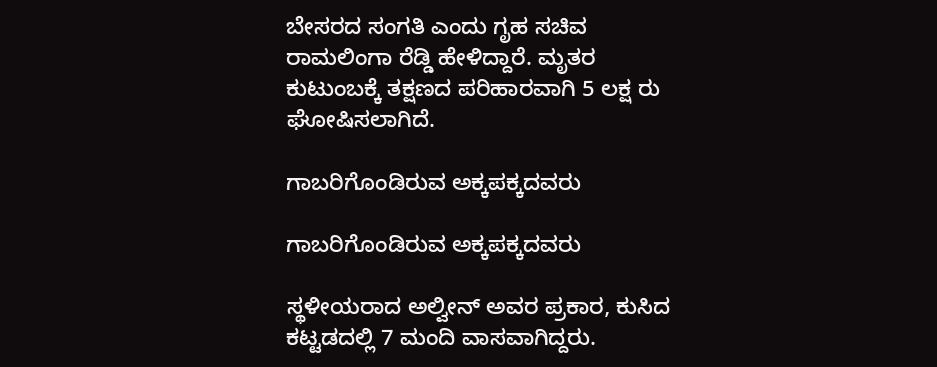ಬೇಸರದ ಸಂಗತಿ ಎಂದು ಗೃಹ ಸಚಿವ ರಾಮಲಿಂಗಾ ರೆಡ್ಡಿ ಹೇಳಿದ್ದಾರೆ. ಮೃತರ ಕುಟುಂಬಕ್ಕೆ ತಕ್ಷಣದ ಪರಿಹಾರವಾಗಿ 5 ಲಕ್ಷ ರು ಘೋಷಿಸಲಾಗಿದೆ.

ಗಾಬರಿಗೊಂಡಿರುವ ಅಕ್ಕಪಕ್ಕದವರು

ಗಾಬರಿಗೊಂಡಿರುವ ಅಕ್ಕಪಕ್ಕದವರು

ಸ್ಥಳೀಯರಾದ ಅಲ್ವೀನ್ ಅವರ ಪ್ರಕಾರ, ಕುಸಿದ ಕಟ್ಟಡದಲ್ಲಿ 7 ಮಂದಿ ವಾಸವಾಗಿದ್ದರು.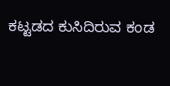ಕಟ್ಟಡದ ಕುಸಿದಿರುವ ಕಂಡ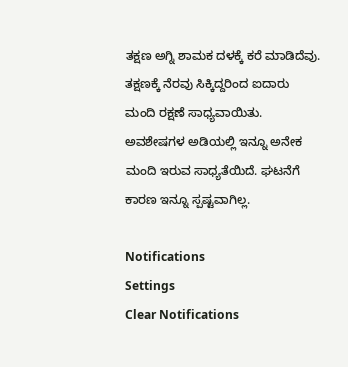ತಕ್ಷಣ ಅಗ್ನಿ ಶಾಮಕ ದಳಕ್ಕೆ ಕರೆ ಮಾಡಿದೆವು. ತಕ್ಷಣಕ್ಕೆ ನೆರವು ಸಿಕ್ಕಿದ್ದರಿಂದ ಐದಾರು ಮಂದಿ ರಕ್ಷಣೆ ಸಾಧ್ಯವಾಯಿತು. ಅವಶೇಷಗಳ ಅಡಿಯಲ್ಲಿ ಇನ್ನೂ ಅನೇಕ ಮಂದಿ ಇರುವ ಸಾಧ್ಯತೆಯಿದೆ. ಘಟನೆಗೆ ಕಾರಣ ಇನ್ನೂ ಸ್ಪಷ್ಟವಾಗಿಲ್ಲ.

Notifications
Settings
Clear Notifications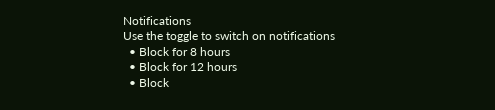Notifications
Use the toggle to switch on notifications
  • Block for 8 hours
  • Block for 12 hours
  • Block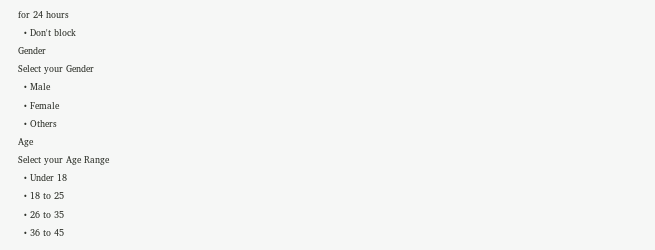for 24 hours
  • Don't block
Gender
Select your Gender
  • Male
  • Female
  • Others
Age
Select your Age Range
  • Under 18
  • 18 to 25
  • 26 to 35
  • 36 to 45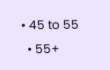• 45 to 55
  • 55+